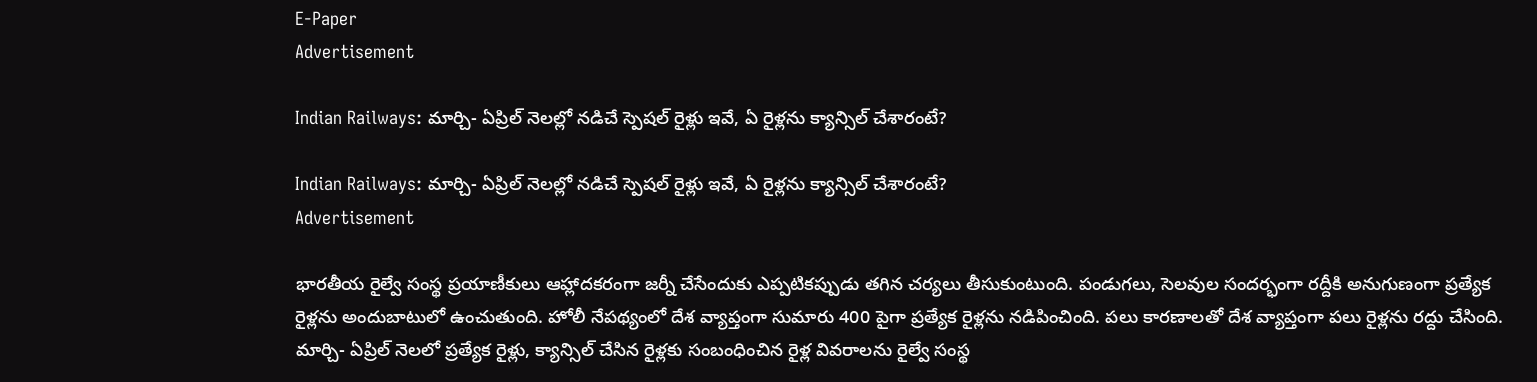E-Paper
Advertisement

Indian Railways: మార్చి- ఏప్రిల్ నెలల్లో నడిచే స్పెషల్ రైళ్లు ఇవే, ఏ రైళ్లను క్యాన్సిల్ చేశారంటే?

Indian Railways: మార్చి- ఏప్రిల్ నెలల్లో నడిచే స్పెషల్ రైళ్లు ఇవే, ఏ రైళ్లను క్యాన్సిల్ చేశారంటే?
Advertisement

భారతీయ రైల్వే సంస్థ ప్రయాణీకులు ఆహ్లాదకరంగా జర్నీ చేసేందుకు ఎప్పటికప్పుడు తగిన చర్యలు తీసుకుంటుంది. పండుగలు, సెలవుల సందర్భంగా రద్దీకి అనుగుణంగా ప్రత్యేక రైళ్లను అందుబాటులో ఉంచుతుంది. హోలీ నేపథ్యంలో దేశ వ్యాప్తంగా సుమారు 400 పైగా ప్రత్యేక రైళ్లను నడిపించింది. పలు కారణాలతో దేశ వ్యాప్తంగా పలు రైళ్లను రద్దు చేసింది. మార్చి- ఏప్రిల్ నెలలో ప్రత్యేక రైళ్లు, క్యాన్సిల్ చేసిన రైళ్లకు సంబంధించిన రైళ్ల వివరాలను రైల్వే సంస్థ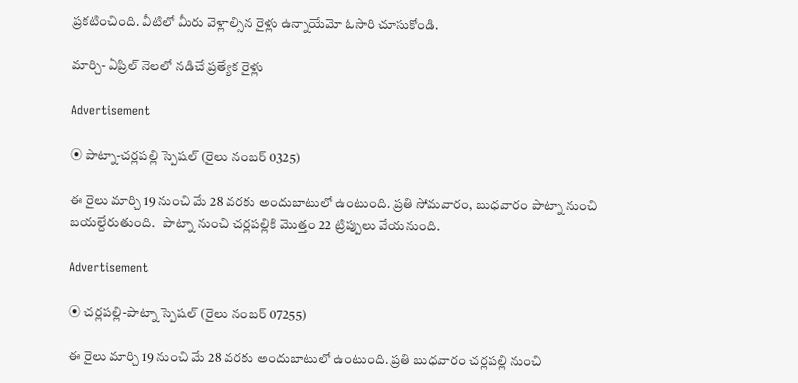ప్రకటించింది. వీటిలో మీరు వెళ్లాల్సిన రైళ్లు ఉన్నాయేమో ఓసారి చూసుకోండి.

మార్చి- ఏప్రిల్ నెలలో నడిచే ప్రత్యేక రైళ్లు

Advertisement

⦿ పాట్నా-చర్లపల్లి స్పెషల్ (రైలు నంబర్ 0325)

ఈ రైలు మార్చి 19 నుంచి మే 28 వరకు అందుబాటులో ఉంటుంది. ప్రతి సోమవారం, బుధవారం పాట్నా నుంచి బయల్దేరుతుంది.   పాట్నా నుంచి చర్లపల్లికి మొత్తం 22 ట్రిప్పులు వేయనుంది.

Advertisement

⦿ చర్లపల్లి-పాట్నా స్పెషల్ (రైలు నంబర్ 07255)

ఈ రైలు మార్చి 19 నుంచి మే 28 వరకు అందుబాటులో ఉంటుంది. ప్రతి బుధవారం చర్లపల్లి నుంచి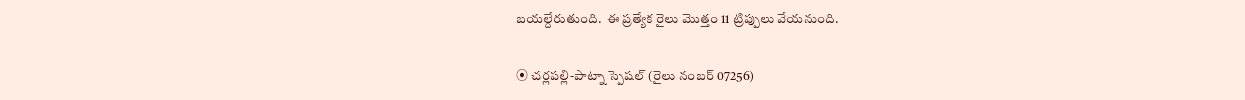బయల్దేరుతుంది.  ఈ ప్రత్యేక రైలు మొత్తం 11 ట్రిప్పులు వేయనుంది.

⦿ చర్లపల్లి-పాట్నా స్పెషల్ (రైలు నంబర్ 07256)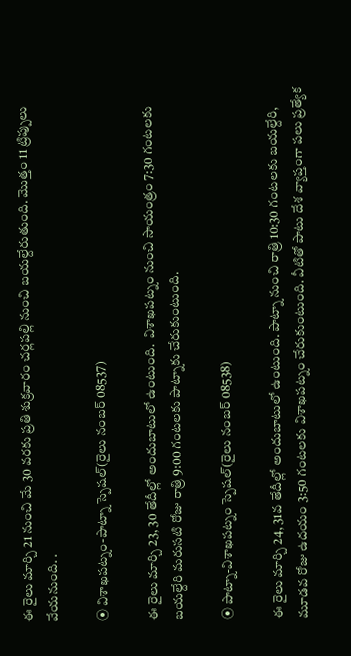ఈ రైలు మార్చి 21 నుంచి మే 30 వరకు ప్రతి శుక్రవారం చర్లపల్లి నుంచి బయల్దేరుతుంది. మొత్తం 11 ట్రిప్పులు వేయనుంది. .

⦿ విశాఖపట్నం-పాట్నా స్పెషల్(రైలు నంబర్ 08537)

ఈ రైలు మార్చి 23, 30 తేదీల్లో అందుబాటులో ఉంటుంది.  విశాఖపట్నం నుంచి సాయంత్రం 7:30 గంటలకు బయల్దేరి మరుసటి రోజు రాత్రి 9:00 గంటలకు పాట్నాకు చేరుకుంటుంది.

⦿ పాట్నా-విశాఖపట్నం స్పెషల్(రైలు నంబర్ 08538)

ఈ రైలు మార్చి 24, 31వ తేదీల్లో అందుబాటులో ఉంటుంది. పాట్నా నుంచి రాత్రి 10:30 గంటలకు బయల్దేరి, మూడవ రోజు ఉదయం 3:50 గంటలకు విశాఖపట్నం చేరుకుంటుంది. వీటితో పాటు దేశ వ్యాప్తంగా పలు ప్రత్యేక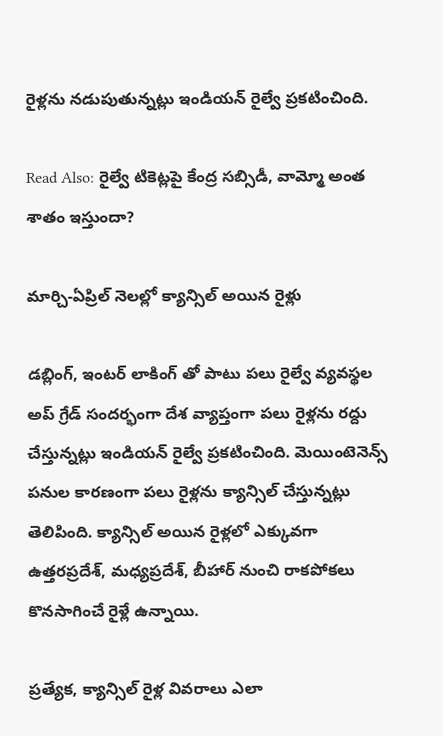రైళ్లను నడుపుతున్నట్లు ఇండియన్ రైల్వే ప్రకటించింది.

Read Also: రైల్వే టికెట్లపై కేంద్ర సబ్సిడీ, వామ్మో అంత శాతం ఇస్తుందా?

మార్చి-ఏప్రిల్ నెలల్లో క్యాన్సిల్ అయిన రైళ్లు

డబ్లింగ్, ఇంటర్ లాకింగ్ తో పాటు పలు రైల్వే వ్యవస్థల అప్ గ్రేడ్ సందర్భంగా దేశ వ్యాప్తంగా పలు రైళ్లను రద్దు చేస్తున్నట్లు ఇండియన్ రైల్వే ప్రకటించింది. మెయింటెనెన్స్ పనుల కారణంగా పలు రైళ్లను క్యాన్సిల్ చేస్తున్నట్లు తెలిపింది. క్యాన్సిల్ అయిన రైళ్లలో ఎక్కువగా ఉత్తరప్రదేశ్, మధ్యప్రదేశ్, బీహార్‌ నుంచి రాకపోకలు కొనసాగించే రైళ్లే ఉన్నాయి.

ప్రత్యేక, క్యాన్సిల్ రైళ్ల వివరాలు ఎలా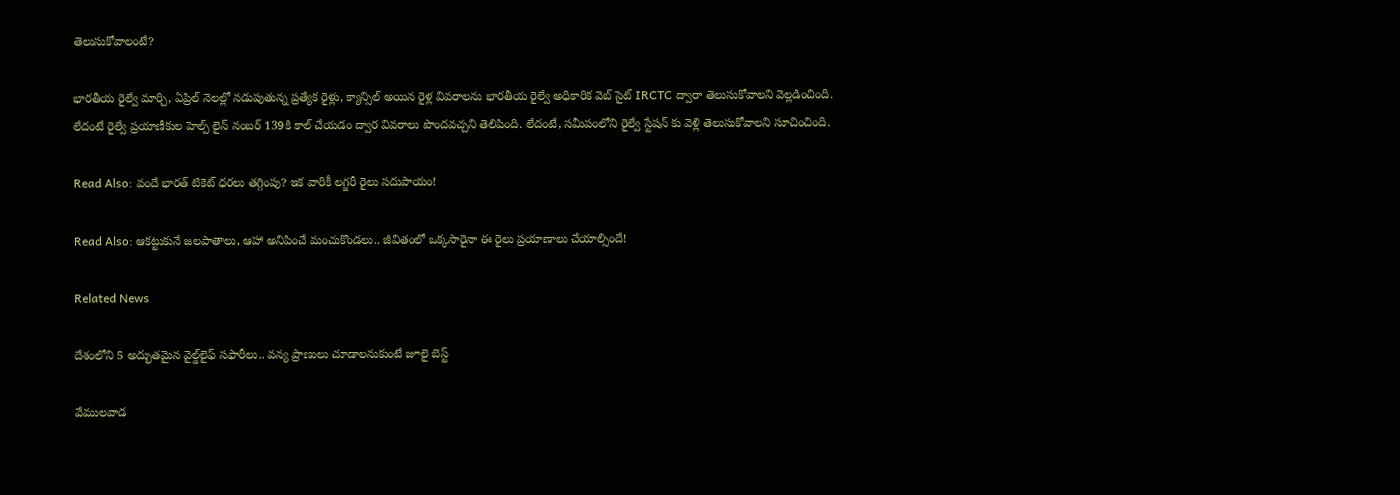తెలుసుకోవాలంటే?

భారతీయ రైల్వే మార్చి, ఏప్రిల్ నెలల్లో నడుపుతున్న ప్రత్యేక రైళ్లు, క్యాన్సిల్ అయిన రైళ్ల వివరాలను భారతీయ రైల్వే అధికారిక వెబ్ సైట్ IRCTC ద్వారా తెలుసుకోవాలని వెల్లడించింది. లేదంటే రైల్వే ప్రయాణీకుల హెల్ప్‌ లైన్ నంబర్ 139కి కాల్ చేయడం ద్వార వివరాలు పొందవచ్చని తెలిపింది. లేదంటే, సమీపంలోని రైల్వే స్టేషన్ కు వెళ్లి తెలుసుకోవాలని సూచించింది.

Read Also: వందే భారత్ టికెట్ ధరలు తగ్గింపు? ఇక వారికీ లగ్జరీ రైలు సదుపాయం!

Read Also: ఆకట్టుకునే జలపాతాలు, ఆహా అనిపించే మంచుకొండలు.. జీవితంలో ఒక్కసారైనా ఈ రైలు ప్రయాణాలు చేయాల్సిందే!

Related News

దేశంలోని 5 అద్భుతమైన వైల్డ్‌లైఫ్ సఫారీలు.. వన్య ప్రాణులు చూడాలనుకుంటే జూలై బెస్ట్

వేముల‌వాడ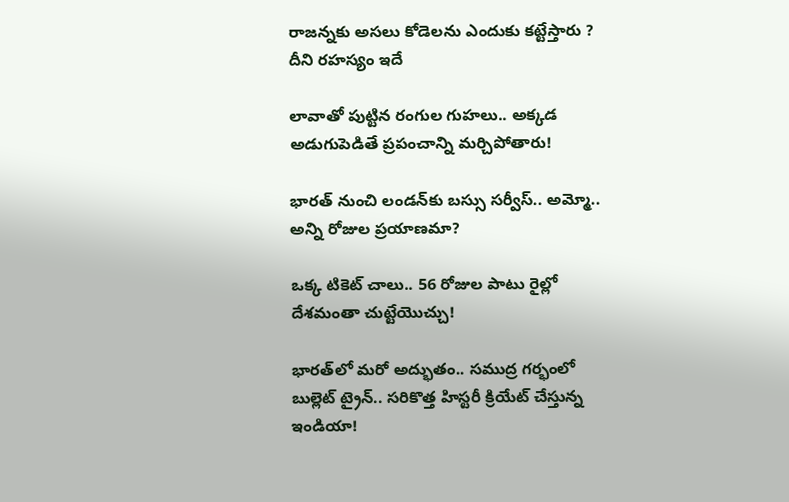రాజ‌న్న‌కు అస‌లు కోడెలను ఎందుకు క‌ట్టేస్తారు ? దీని ర‌హ‌స్యం ఇదే

లావాతో పుట్టిన రంగుల గుహలు.. అక్కడ అడుగుపెడితే ప్రపంచాన్ని మర్చిపోతారు!

భారత్ నుంచి లండన్‌కు బస్సు సర్వీస్.. అమ్మో.. అన్ని రోజుల ప్రయాణమా?

ఒక్క టికెట్ చాలు.. 56 రోజుల పాటు రైల్లో దేశమంతా చుట్టేయొచ్చు!

భారత్‌లో మరో అద్భుతం.. సముద్ర గర్భంలో బుల్లెట్ ట్రైన్.. సరికొత్త హిస్టరీ క్రియేట్ చేస్తున్న ఇండియా!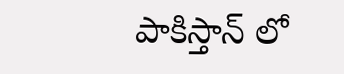పాకిస్తాన్ లో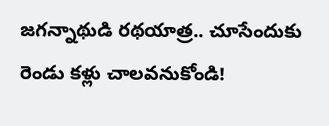జగన్నాథుడి రథయాత్ర.. చూసేందుకు రెండు కళ్లు చాలవనుకోండి!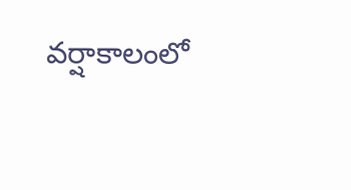వర్షాకాలంలో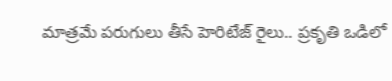మాత్రమే పరుగులు తీసే హెరిటేజ్ రైలు.. ప్రకృతి ఒడిలో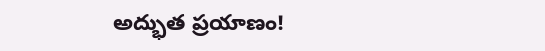అద్భుత ప్రయాణం!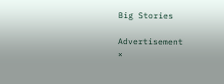Big Stories

Advertisement
×